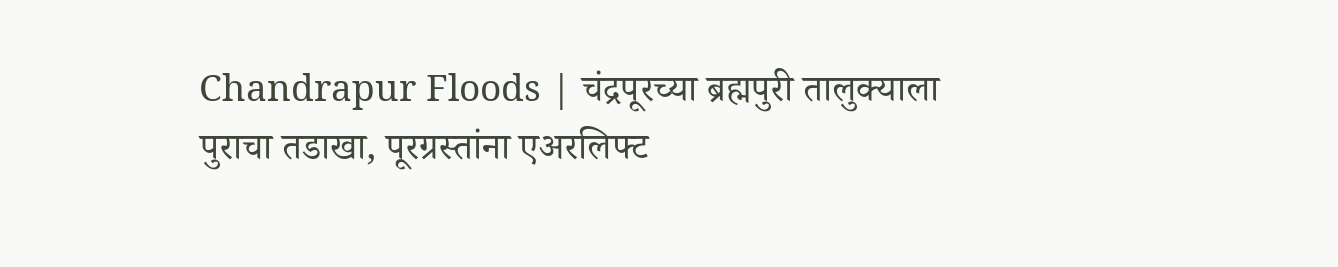Chandrapur Floods | चंद्रपूरच्या ब्रह्मपुरी तालुक्याला पुराचा तडाखा, पूरग्रस्तांना एअरलिफ्ट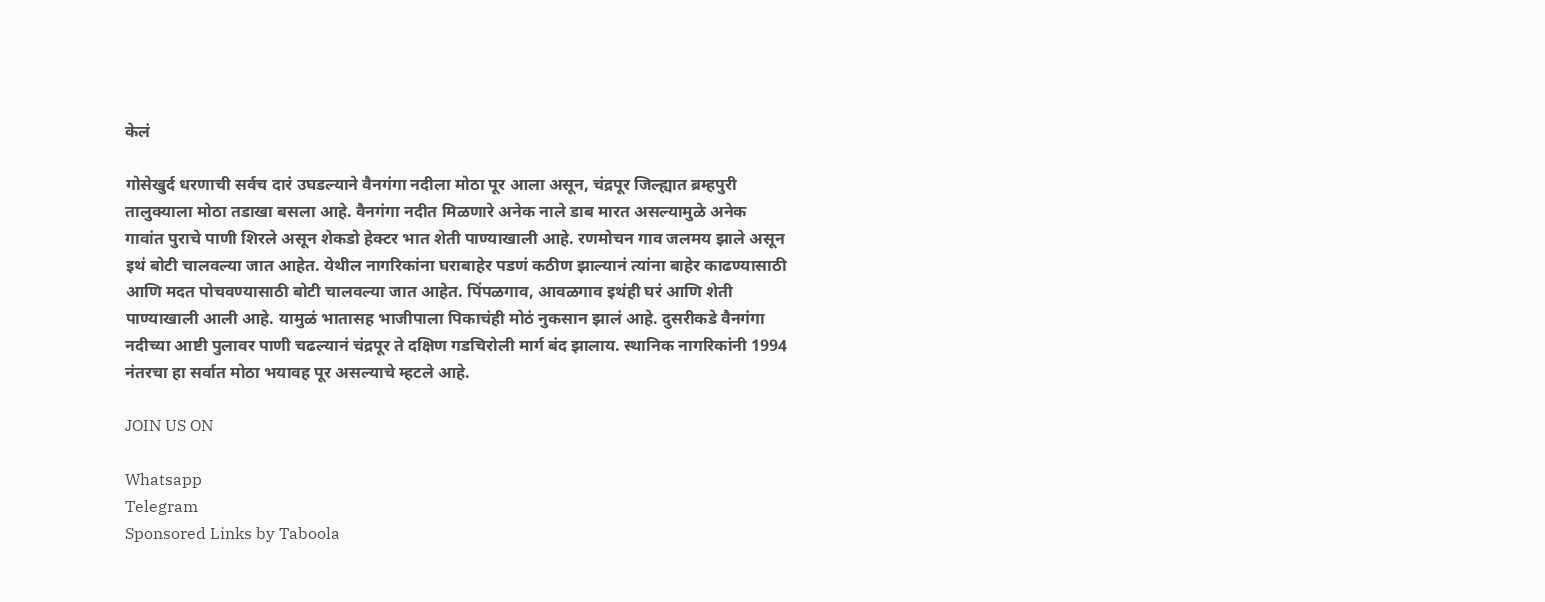केलं

गोसेखुर्द धरणाची सर्वच दारं उघडल्याने वैनगंगा नदीला मोठा पूर आला असून, चंद्रपूर जिल्ह्यात ब्रम्हपुरी तालुक्याला मोठा तडाखा बसला आहे. वैनगंगा नदीत मिळणारे अनेक नाले डाब मारत असल्यामुळे अनेक गावांत पुराचे पाणी शिरले असून शेकडो हेक्टर भात शेती पाण्याखाली आहे. रणमोचन गाव जलमय झाले असून इथं बोटी चालवल्या जात आहेत. येथील नागरिकांना घराबाहेर पडणं कठीण झाल्यानं त्यांना बाहेर काढण्यासाठी आणि मदत पोचवण्यासाठी बोटी चालवल्या जात आहेत. पिंपळगाव, आवळगाव इथंही घरं आणि शेती पाण्याखाली आली आहे. यामुळं भातासह भाजीपाला पिकाचंही मोठं नुकसान झालं आहे. दुसरीकडे वैनगंगा नदीच्या आष्टी पुलावर पाणी चढल्यानं चंद्रपूर ते दक्षिण गडचिरोली मार्ग बंद झालाय. स्थानिक नागरिकांनी 1994 नंतरचा हा सर्वात मोठा भयावह पूर असल्याचे म्हटले आहे.

JOIN US ON

Whatsapp
Telegram
Sponsored Links by Taboola